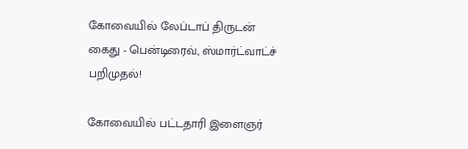கோவையில் லேப்டாப் திருடன் கைது - பென்டிரைவ், ஸ்மார்ட்வாட்ச் பறிமுதல்!

கோவையில் பட்டதாரி இளைஞர்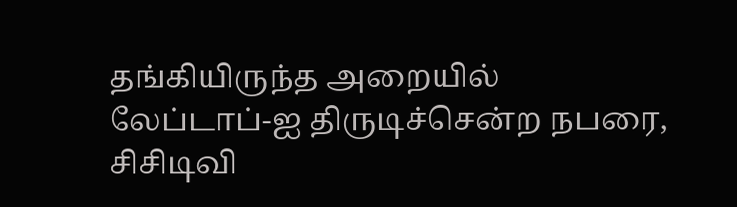தங்கியிருந்த அறையில் லேப்டாப்-ஐ திருடிச்சென்ற நபரை, சிசிடிவி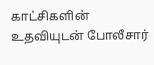காட்சிகளின் உதவியுடன் போலீசார்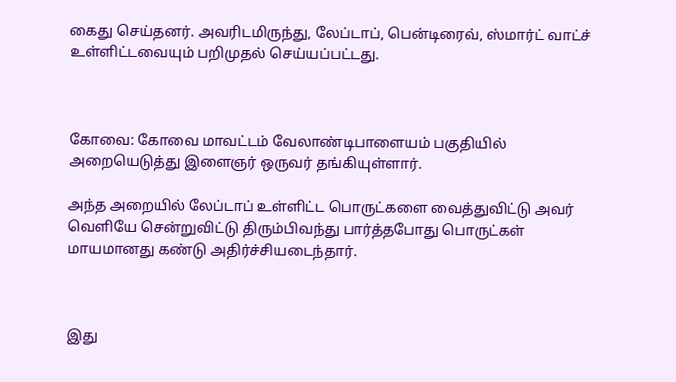கைது செய்தனர். அவரிடமிருந்து, லேப்டாப், பென்டிரைவ், ஸ்மார்ட் வாட்ச் உள்ளிட்டவையும் பறிமுதல் செய்யப்பட்டது.



கோவை: கோவை மாவட்டம் வேலாண்டிபாளையம் பகுதியில் அறையெடுத்து இளைஞர் ஒருவர் தங்கியுள்ளார்.

அந்த அறையில் லேப்டாப் உள்ளிட்ட பொருட்களை வைத்துவிட்டு அவர் வெளியே சென்றுவிட்டு திரும்பிவந்து பார்த்தபோது பொருட்கள் மாயமானது கண்டு அதிர்ச்சியடைந்தார்.



இது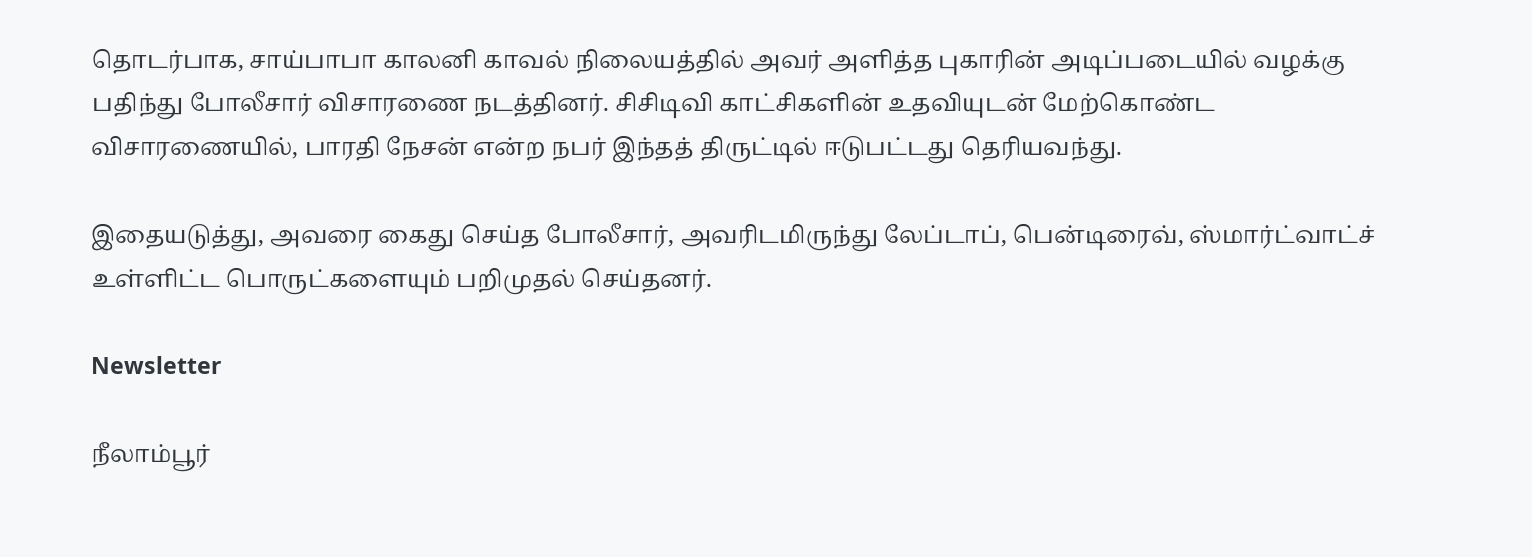தொடர்பாக, சாய்பாபா காலனி காவல் நிலையத்தில் அவர் அளித்த புகாரின் அடிப்படையில் வழக்கு பதிந்து போலீசார் விசாரணை நடத்தினர். சிசிடிவி காட்சிகளின் உதவியுடன் மேற்கொண்ட விசாரணையில், பாரதி நேசன் என்ற நபர் இந்தத் திருட்டில் ஈடுபட்டது தெரியவந்து.

இதையடுத்து, அவரை கைது செய்த போலீசார், அவரிடமிருந்து லேப்டாப், பென்டிரைவ், ஸ்மார்ட்வாட்ச் உள்ளிட்ட பொருட்களையும் பறிமுதல் செய்தனர்.

Newsletter

நீலாம்பூர்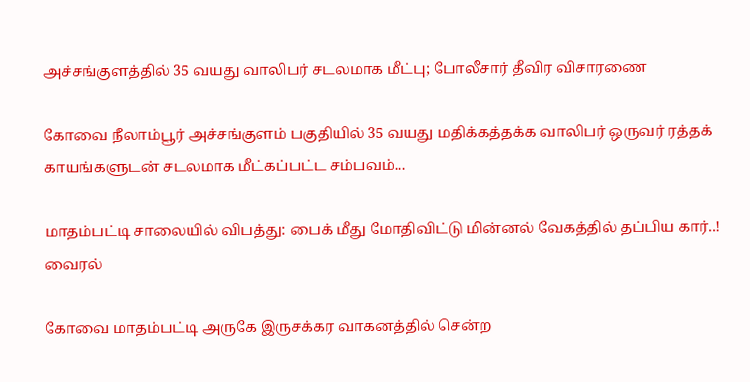அச்சங்குளத்தில் 35 வயது வாலிபர் சடலமாக மீட்பு; போலீசார் தீவிர விசாரணை

கோவை நீலாம்பூர் அச்சங்குளம் பகுதியில் 35 வயது மதிக்கத்தக்க வாலிபர் ஒருவர் ரத்தக் காயங்களுடன் சடலமாக மீட்கப்பட்ட சம்பவம்...

மாதம்பட்டி சாலையில் விபத்து: பைக் மீது மோதிவிட்டு மின்னல் வேகத்தில் தப்பிய கார்..! வைரல்

கோவை மாதம்பட்டி அருகே இருசக்கர வாகனத்தில் சென்ற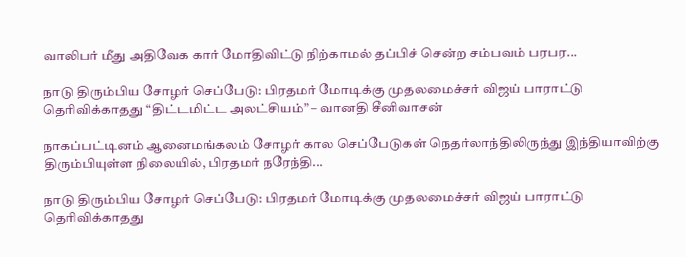வாலிபர் மீது அதிவேக கார் மோதிவிட்டு நிற்காமல் தப்பிச் சென்ற சம்பவம் பரபர...

நாடு திரும்பிய சோழர் செப்பேடு: பிரதமர் மோடிக்கு முதலமைச்சர் விஜய் பாராட்டு தெரிவிக்காதது “திட்டமிட்ட அலட்சியம்” – வானதி சீனிவாசன்

நாகப்பட்டினம் ஆனைமங்கலம் சோழர் கால செப்பேடுகள் நெதர்லாந்திலிருந்து இந்தியாவிற்கு திரும்பியுள்ள நிலையில், பிரதமர் நரேந்தி...

நாடு திரும்பிய சோழர் செப்பேடு: பிரதமர் மோடிக்கு முதலமைச்சர் விஜய் பாராட்டு தெரிவிக்காதது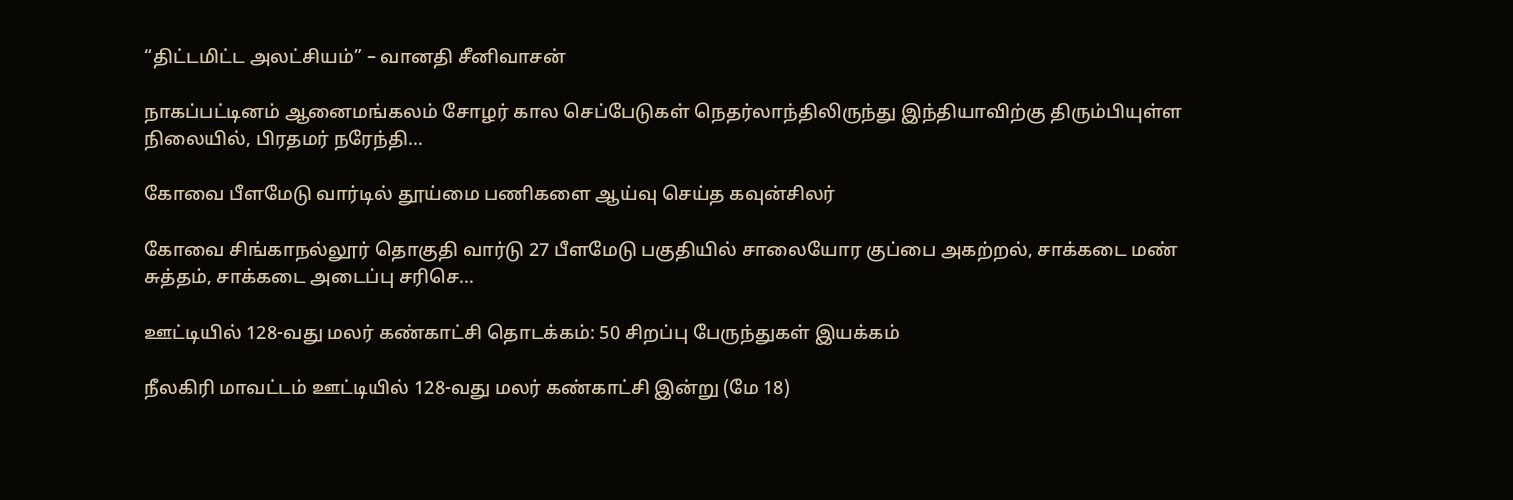“திட்டமிட்ட அலட்சியம்” – வானதி சீனிவாசன்

நாகப்பட்டினம் ஆனைமங்கலம் சோழர் கால செப்பேடுகள் நெதர்லாந்திலிருந்து இந்தியாவிற்கு திரும்பியுள்ள நிலையில், பிரதமர் நரேந்தி...

கோவை பீளமேடு வார்டில் தூய்மை பணிகளை ஆய்வு செய்த கவுன்சிலர்

கோவை சிங்காநல்லூர் தொகுதி வார்டு 27 பீளமேடு பகுதியில் சாலையோர குப்பை அகற்றல், சாக்கடை மண் சுத்தம், சாக்கடை அடைப்பு சரிசெ...

ஊட்டியில் 128-வது மலர் கண்காட்சி தொடக்கம்: 50 சிறப்பு பேருந்துகள் இயக்கம்

நீலகிரி மாவட்டம் ஊட்டியில் 128-வது மலர் கண்காட்சி இன்று (மே 18)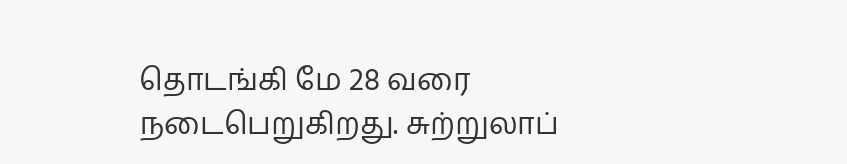தொடங்கி மே 28 வரை நடைபெறுகிறது. சுற்றுலாப்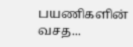பயணிகளின் வசத...